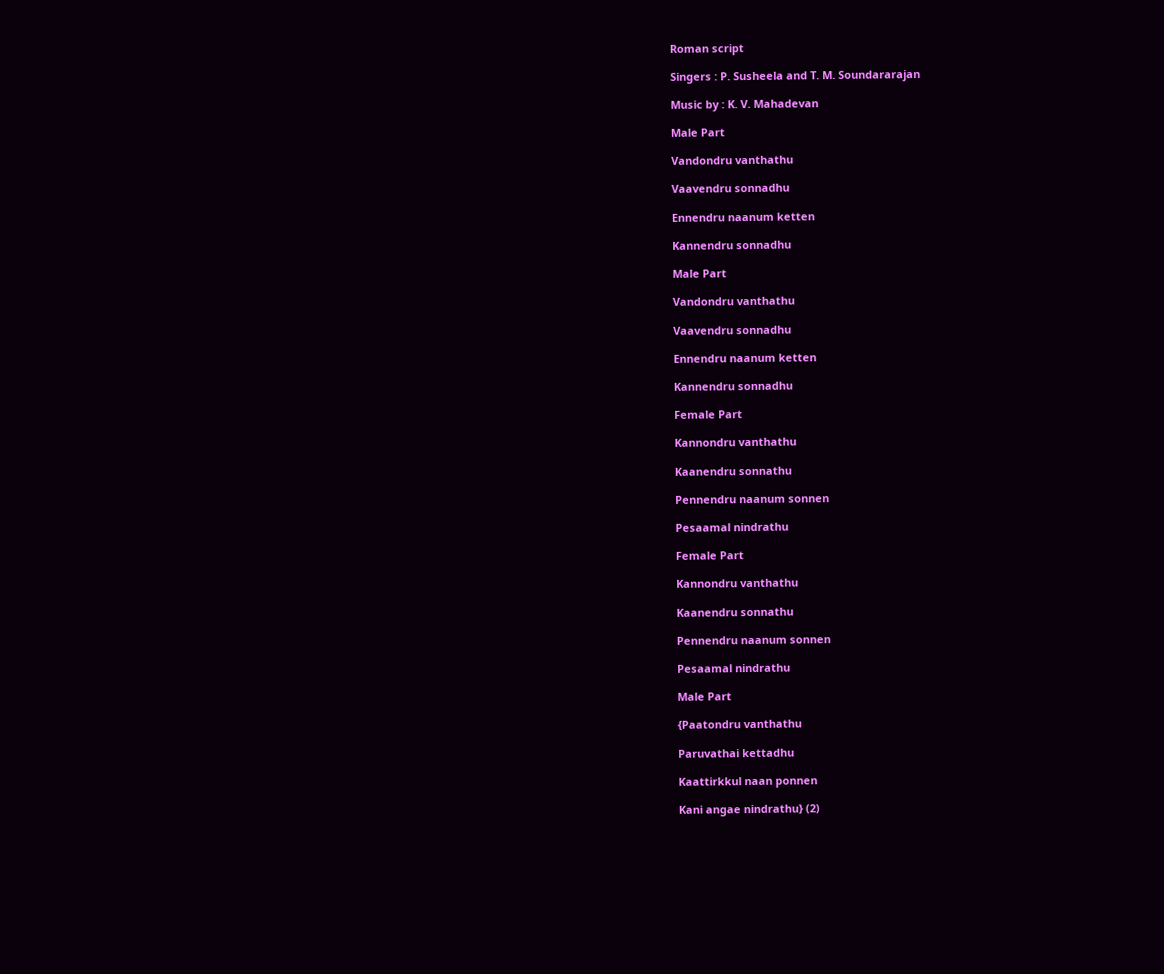Roman script

Singers : P. Susheela and T. M. Soundararajan

Music by : K. V. Mahadevan

Male Part

Vandondru vanthathu

Vaavendru sonnadhu

Ennendru naanum ketten

Kannendru sonnadhu

Male Part

Vandondru vanthathu

Vaavendru sonnadhu

Ennendru naanum ketten

Kannendru sonnadhu

Female Part

Kannondru vanthathu

Kaanendru sonnathu

Pennendru naanum sonnen

Pesaamal nindrathu

Female Part

Kannondru vanthathu

Kaanendru sonnathu

Pennendru naanum sonnen

Pesaamal nindrathu

Male Part

{Paatondru vanthathu

Paruvathai kettadhu

Kaattirkkul naan ponnen

Kani angae nindrathu} (2)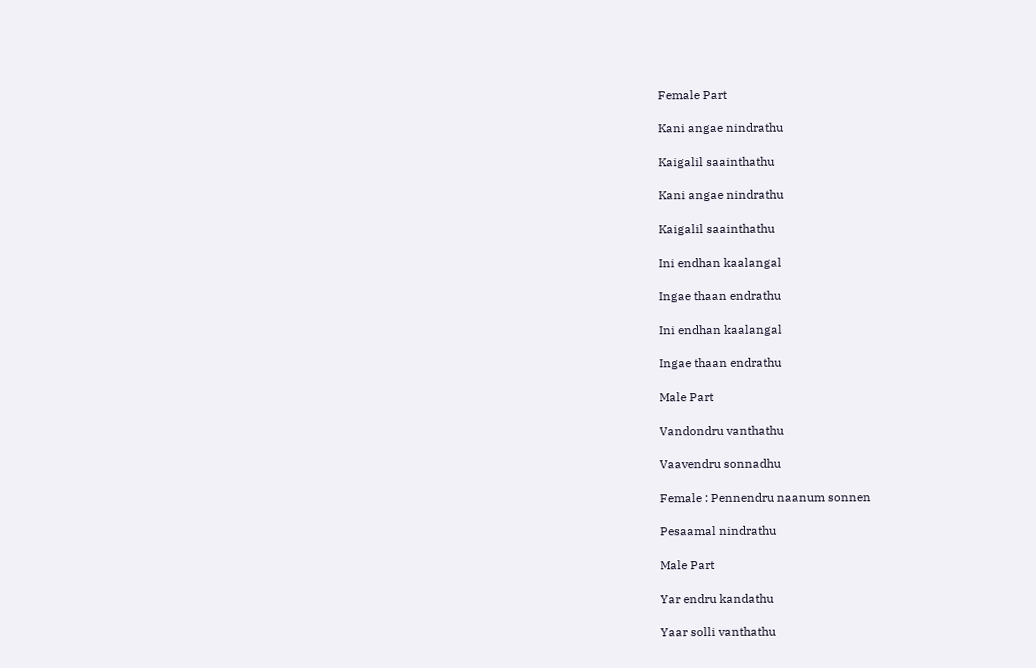Female Part

Kani angae nindrathu

Kaigalil saainthathu

Kani angae nindrathu

Kaigalil saainthathu

Ini endhan kaalangal

Ingae thaan endrathu

Ini endhan kaalangal

Ingae thaan endrathu

Male Part

Vandondru vanthathu

Vaavendru sonnadhu

Female : Pennendru naanum sonnen

Pesaamal nindrathu

Male Part

Yar endru kandathu

Yaar solli vanthathu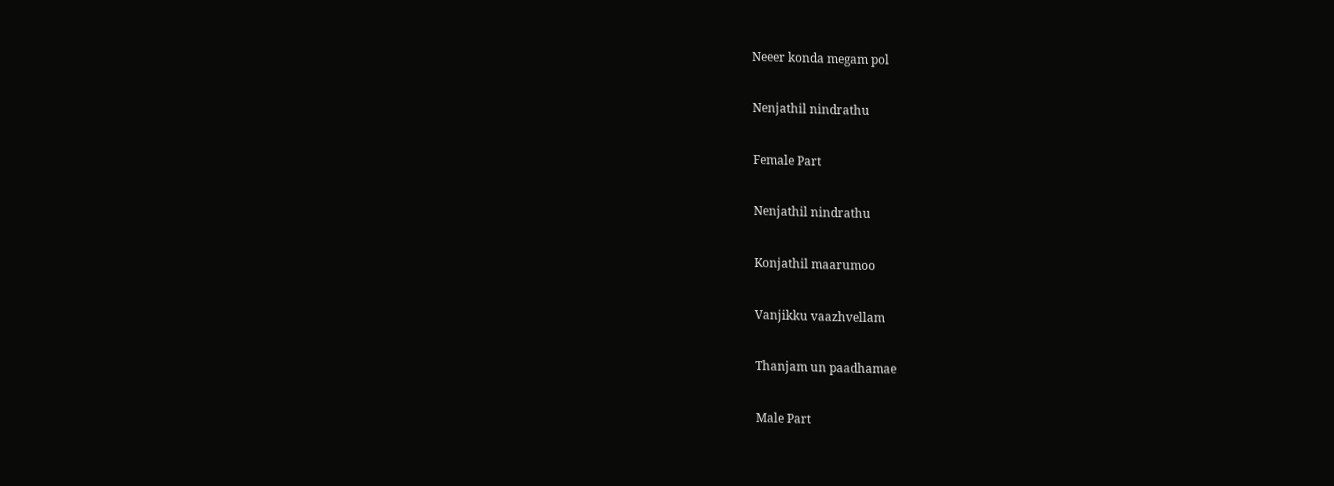Neeer konda megam pol

Nenjathil nindrathu

Female Part

Nenjathil nindrathu

Konjathil maarumoo

Vanjikku vaazhvellam

Thanjam un paadhamae

Male Part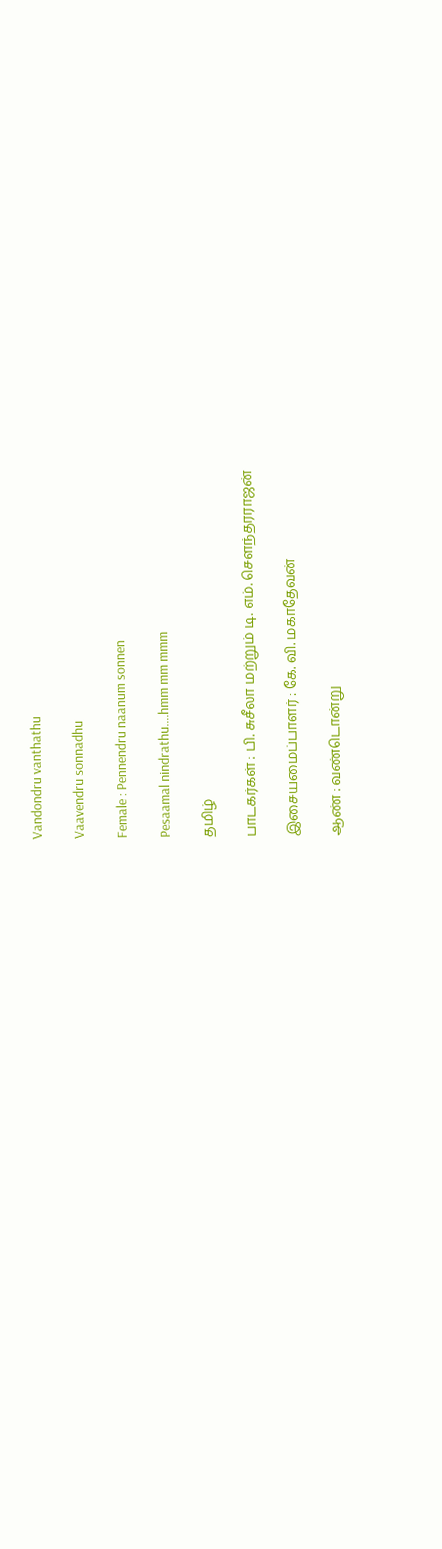Vandondru vanthathu

Vaavendru sonnadhu

Female : Pennendru naanum sonnen

Pesaamal nindrathu….hmm mm mmm

தமிழ்

பாடகர்கள் : பி. சுசீலா மற்றும் டி. எம். சௌந்தரராஜன்

இசையமைப்பாளர் : கே. வி. மகாதேவன்

ஆண் : வண்டொன்று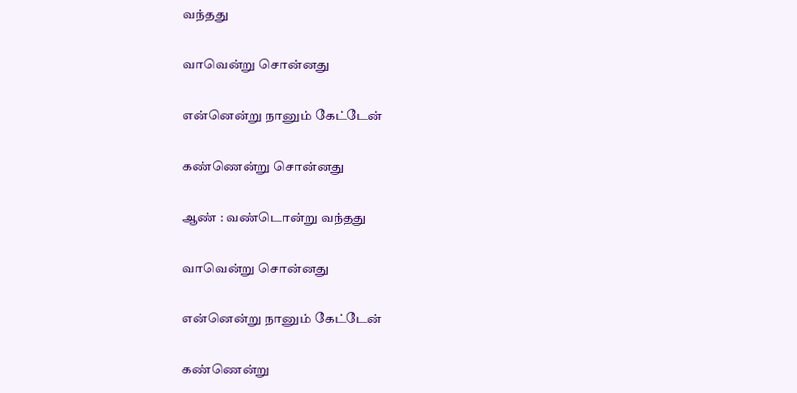வந்தது

வாவென்று சொன்னது

என்னென்று நானும் கேட்டேன்

கண்ணென்று சொன்னது

ஆண் : வண்டொன்று வந்தது

வாவென்று சொன்னது

என்னென்று நானும் கேட்டேன்

கண்ணென்று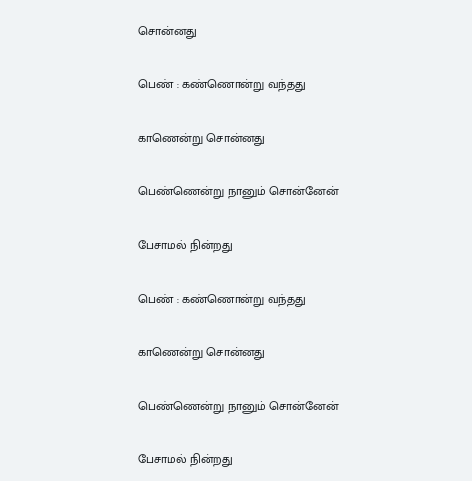சொன்னது

பெண் : கண்ணொன்று வந்தது

காணென்று சொன்னது

பெண்ணென்று நானும் சொன்னேன்

பேசாமல் நின்றது

பெண் : கண்ணொன்று வந்தது

காணென்று சொன்னது

பெண்ணென்று நானும் சொன்னேன்

பேசாமல் நின்றது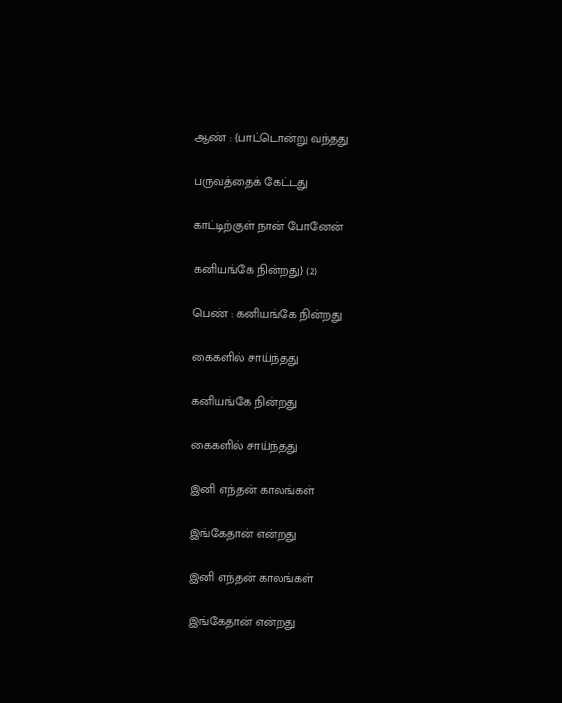ஆண் : {பாட்டொன்று வந்தது

பருவத்தைக் கேட்டது

காட்டிற்குள் நான் போனேன்

கனியங்கே நின்றது} (2)

பெண் : கனியங்கே நின்றது

கைகளில் சாய்ந்தது

கனியங்கே நின்றது

கைகளில் சாய்ந்தது

இனி எந்தன் காலங்கள்

இங்கேதான் என்றது

இனி எந்தன் காலங்கள்

இங்கேதான் என்றது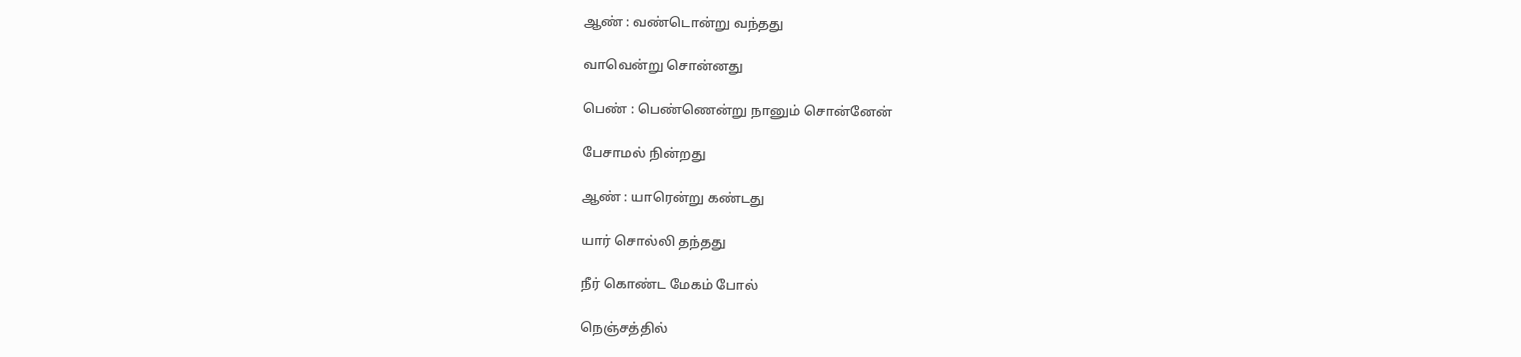ஆண் : வண்டொன்று வந்தது

வாவென்று சொன்னது

பெண் : பெண்ணென்று நானும் சொன்னேன்

பேசாமல் நின்றது

ஆண் : யாரென்று கண்டது

யார் சொல்லி தந்தது

நீர் கொண்ட மேகம் போல்

நெஞ்சத்தில்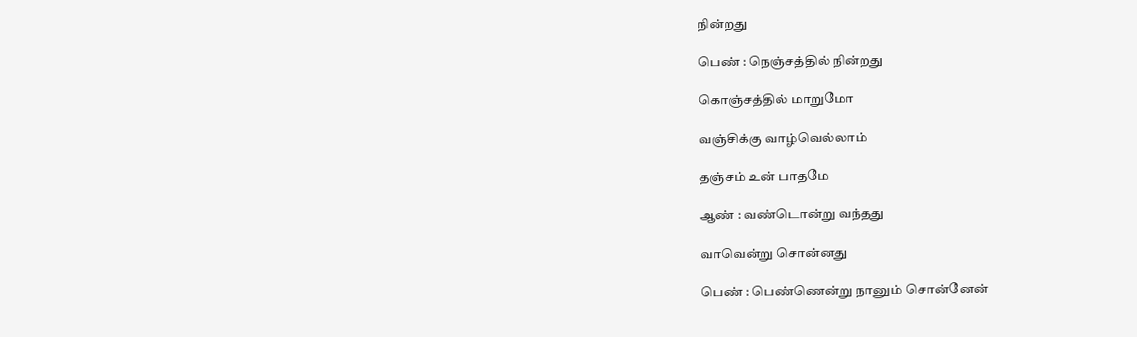நின்றது

பெண் : நெஞ்சத்தில் நின்றது

கொஞ்சத்தில் மாறுமோ

வஞ்சிக்கு வாழ்வெல்லாம்

தஞ்சம் உன் பாதமே

ஆண் : வண்டொன்று வந்தது

வாவென்று சொன்னது

பெண் : பெண்ணென்று நானும் சொன்னேன்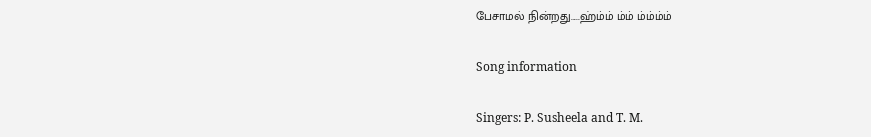பேசாமல் நின்றது.....ஹ்ம்ம் ம்ம் ம்ம்ம்ம்

Song information

Singers: P. Susheela and T. M.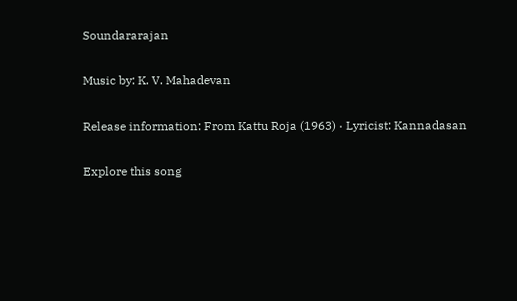Soundararajan

Music by: K. V. Mahadevan

Release information: From Kattu Roja (1963) · Lyricist: Kannadasan

Explore this song